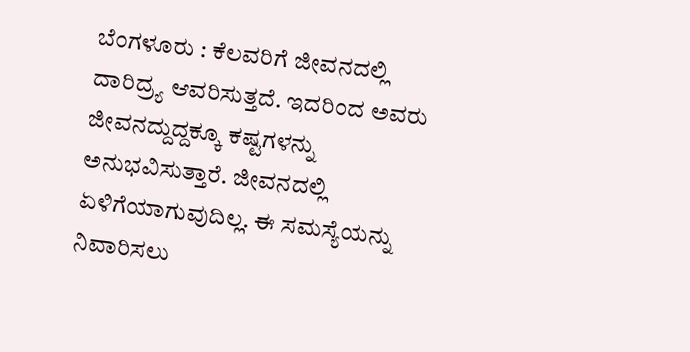ಬೆಂಗಳೂರು : ಕೆಲವರಿಗೆ ಜೀವನದಲ್ಲಿ ದಾರಿದ್ರ್ಯ ಆವರಿಸುತ್ತದೆ. ಇದರಿಂದ ಅವರು ಜೀವನದ್ದುದ್ದಕ್ಕೂ ಕಷ್ಟಗಳನ್ನು ಅನುಭವಿಸುತ್ತಾರೆ. ಜೀವನದಲ್ಲಿ ಏಳಿಗೆಯಾಗುವುದಿಲ್ಲ. ಈ ಸಮಸ್ಯೆಯನ್ನು ನಿವಾರಿಸಲು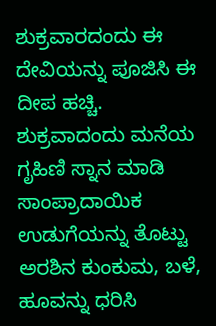ಶುಕ್ರವಾರದಂದು ಈ ದೇವಿಯನ್ನು ಪೂಜಿಸಿ ಈ ದೀಪ ಹಚ್ಚಿ. ಶುಕ್ರವಾದಂದು ಮನೆಯ ಗೃಹಿಣಿ ಸ್ನಾನ ಮಾಡಿ ಸಾಂಪ್ರಾದಾಯಿಕ ಉಡುಗೆಯನ್ನು ತೊಟ್ಟು ಅರಶಿನ ಕುಂಕುಮ, ಬಳೆ, ಹೂವನ್ನು ಧರಿಸಿ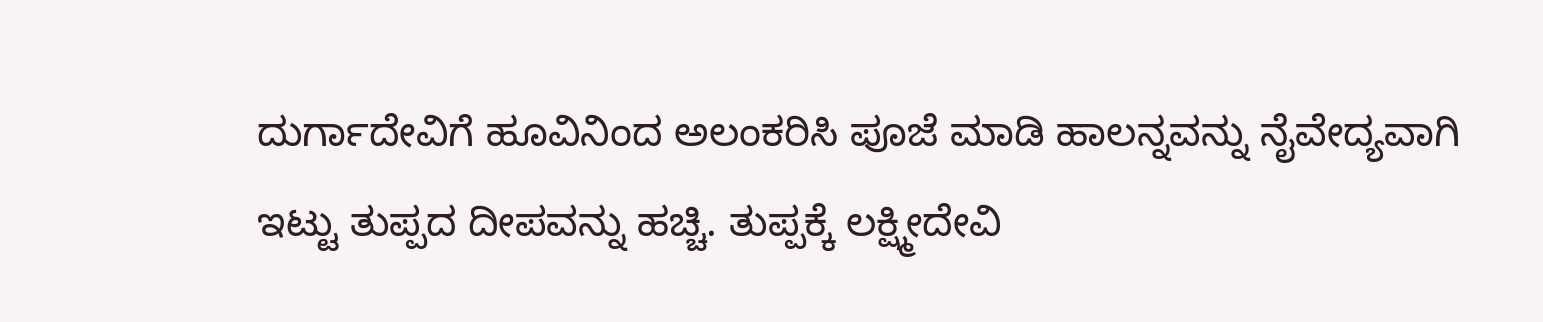ದುರ್ಗಾದೇವಿಗೆ ಹೂವಿನಿಂದ ಅಲಂಕರಿಸಿ ಪೂಜೆ ಮಾಡಿ ಹಾಲನ್ನವನ್ನು ನೈವೇದ್ಯವಾಗಿ ಇಟ್ಟು ತುಪ್ಪದ ದೀಪವನ್ನು ಹಚ್ಚಿ. ತುಪ್ಪಕ್ಕೆ ಲಕ್ಷ್ಮೀದೇವಿ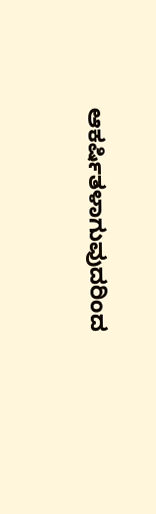ಆಕರ್ಷಿತಳಾಗುವುದರಿಂದ